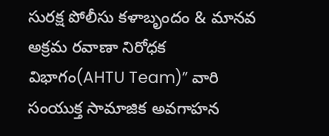సురక్ష పోలీసు కళాబృందం & మానవ అక్రమ రవాణా నిరోధక విభాగం(AHTU Team)” వారి సంయుక్త సామాజిక అవగాహన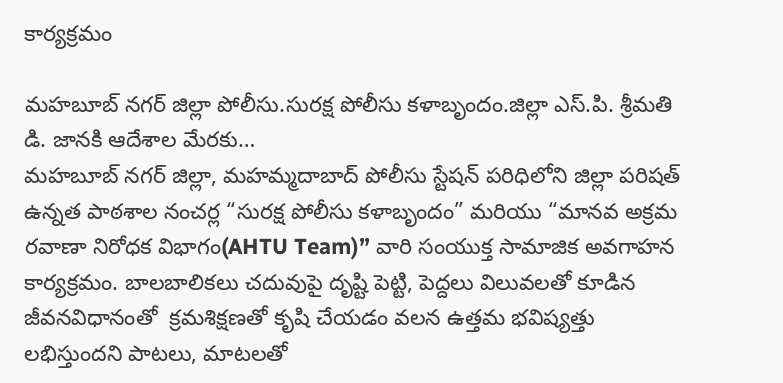కార్యక్రమం

మహబూబ్ నగర్ జిల్లా పోలీసు.సురక్ష పోలీసు కళాబృందం.జిల్లా ఎస్.పి. శ్రీమతి డి. జానకి ఆదేశాల మేరకు…
మహబూబ్ నగర్ జిల్లా, మహమ్మదాబాద్ పోలీసు స్టేషన్ పరిధిలోని జిల్లా పరిషత్ ఉన్నత పాఠశాల నంచర్ల “సురక్ష పోలీసు కళాబృందం” మరియు “మానవ అక్రమ రవాణా నిరోధక విభాగం(AHTU Team)” వారి సంయుక్త సామాజిక అవగాహన కార్యక్రమం. బాలబాలికలు చదువుపై దృష్టి పెట్టి, పెద్దలు విలువలతో కూడిన జీవనవిధానంతో  క్రమశిక్షణతో కృషి చేయడం వలన ఉత్తమ భవిష్యత్తు లభిస్తుందని పాటలు, మాటలతో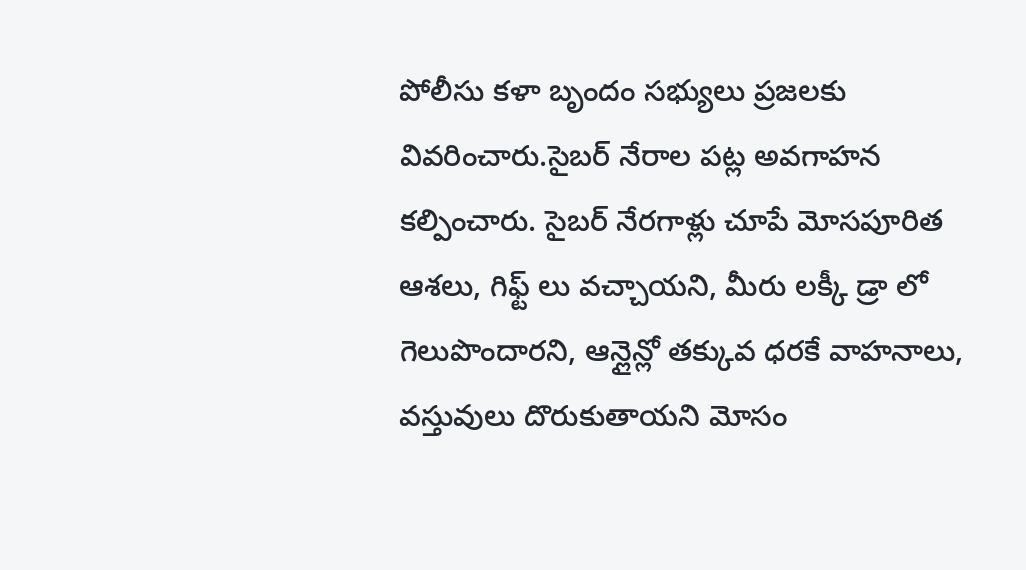పోలీసు కళా బృందం సభ్యులు ప్రజలకు వివరించారు.సైబర్ నేరాల పట్ల అవగాహన కల్పించారు. సైబర్ నేరగాళ్లు చూపే మోసపూరిత ఆశలు, గిఫ్ట్ లు వచ్చాయని, మీరు లక్కీ డ్రా లో గెలుపొందారని, ఆన్లైన్లో తక్కువ ధరకే వాహనాలు, వస్తువులు దొరుకుతాయని మోసం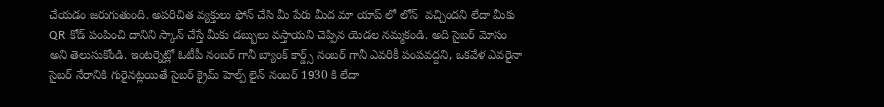చేయడం జరుగుతుంది. అపరిచిత వ్యక్తులు ఫోన్ చేసి మీ పేరు మీద మా యాప్ లో లోన్  వచ్చిందని లేదా మీకు QR కోడ్ పంపించి దానిని స్కాన్ చేస్తే మీకు డబ్బులు వస్తాయని చెప్పిన యెడల నమ్మకండి. అది సైబర్ మోసం అని తెలుసుకోండి. ఇంటర్నెట్లో ఓటీపీ నంబర్ గానీ బ్యాంక్ కార్డ్స్ నంబర్ గానీ ఎవరికీ పంపవద్దని, ఒకవేళ ఎవరైనా సైబర్ నేరానికి గురైనట్లయితే సైబర్ క్రైమ్ హెల్ప్ లైన్ నంబర్ 1930 కి లేదా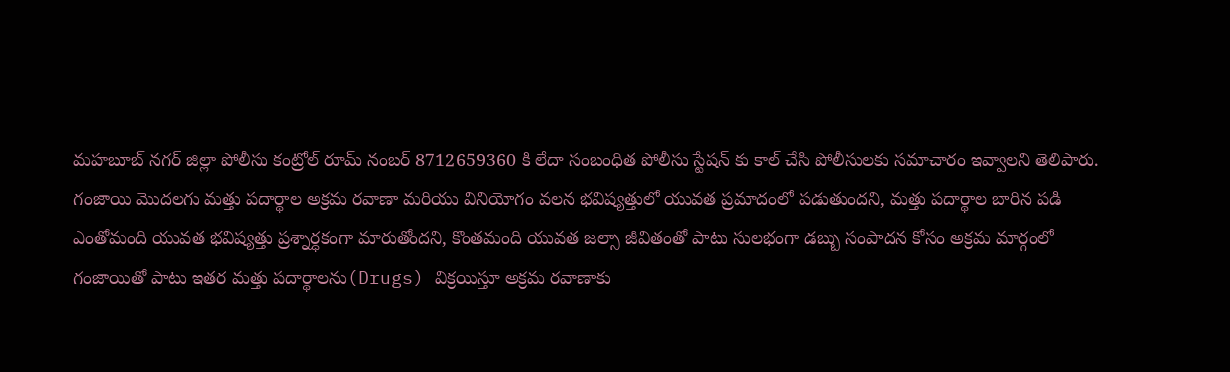మహబూబ్ నగర్ జిల్లా పోలీసు కంట్రోల్ రూమ్ నంబర్ 8712659360 కి లేదా సంబంధిత పోలీసు స్టేషన్ కు కాల్ చేసి పోలీసులకు సమాచారం ఇవ్వాలని తెలిపారు.
గంజాయి మొదలగు మత్తు పదార్థాల అక్రమ రవాణా మరియు వినియోగం వలన భవిష్యత్తులో యువత ప్రమాదంలో పడుతుందని, మత్తు పదార్థాల బారిన పడి ఎంతోమంది యువత భవిష్యత్తు ప్రశ్నార్ధకంగా మారుతోందని, కొంతమంది యువత జల్సా జీవితంతో పాటు సులభంగా డబ్బు సంపాదన కోసం అక్రమ మార్గంలో గంజాయితో పాటు ఇతర మత్తు పదార్థాలను(Drugs) విక్రయిస్తూ అక్రమ రవాణాకు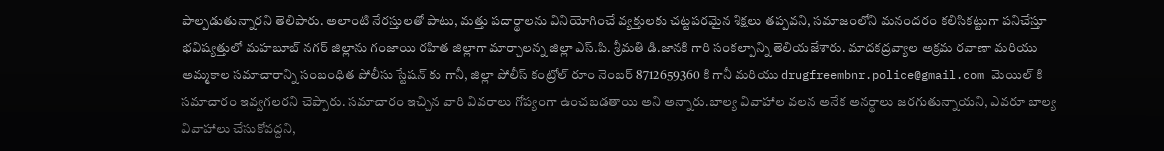పాల్పడుతున్నారని తెలిపారు. అలాంటి నేరస్తులతో పాటు, మత్తు పదార్థాలను వినియోగించే వ్యక్తులకు చట్టపరమైన శిక్షలు తప్పవని, సమాజంలోని మనందరం కలిసికట్టుగా పనిచేస్తూ భవిష్యత్తులో మహబూబ్ నగర్ జిల్లాను గంజాయి రహిత జిల్లాగా మార్చాలన్న జిల్లా ఎస్.పి. శ్రీమతి డి.జానకి గారి సంకల్పాన్ని తెలియజేశారు. మాదకద్రవ్యాల అక్రమ రవాణా మరియు అమ్మకాల సమాచారాన్ని సంబంధిత పోలీసు స్టేషన్ కు గానీ, జిల్లా పోలీస్ కంట్రోల్ రూం నెంబర్ 8712659360 కి గానీ మరియు drugfreembnr.police@gmail.com మెయిల్ కి సమాచారం ఇవ్వగలరని చెప్పారు. సమాచారం ఇచ్చిన వారి వివరాలు గోప్యంగా ఉంచబడతాయి అని అన్నారు.బాల్య వివాహాల వలన అనేక అనర్థాలు జరగుతున్నాయని, ఎవరూ బాల్య వివాహాలు చేసుకోవద్దని,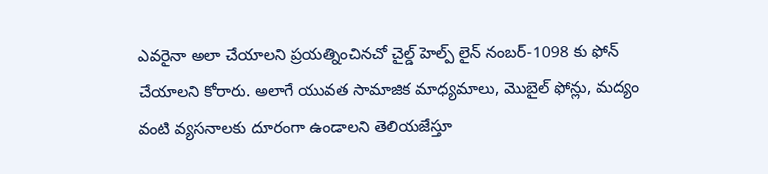ఎవరైనా అలా చేయాలని ప్రయత్నించినచో చైల్డ్ హెల్ప్ లైన్ నంబర్-1098 కు ఫోన్ చేయాలని కోరారు. అలాగే యువత సామాజిక మాధ్యమాలు, మొబైల్ ఫోన్లు, మద్యం వంటి వ్యసనాలకు దూరంగా ఉండాలని తెలియజేస్తూ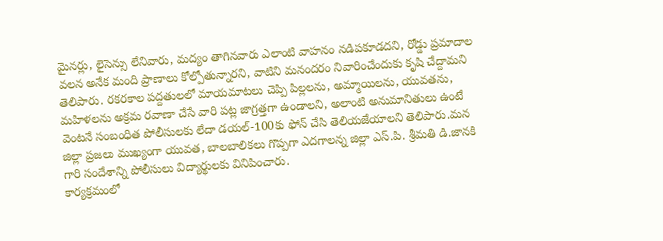మైనర్లు, లైసెన్సు లేనివారు, మద్యం తాగినవారు ఎలాంటి వాహనం నడిపకూడదని, రోడ్డు ప్రమాదాల వలన అనేక మంది ప్రాణాలు కోల్పోతున్నారని, వాటిని మనందరం నివారించేందుకు కృషి చేద్దామని తెలిపారు. రకరకాల పద్దతులలో మాయమాటలు చెప్పి పిల్లలను, అమ్మాయిలను, యువతను, మహిళలను అక్రమ రవాణా చేసే వారి పట్ల జాగ్రత్తగా ఉండాలని, అలాంటి అనుమానితులు ఉంటే వెంటనే సంబంధిత పోలీసులకు లేదా డయల్-100కు ఫోన్ చేసి తెలియజేయాలని తెలిపారు.మన జిల్లా ప్రజలు ముఖ్యంగా యువత, బాలబాలికలు గొప్పగా ఎదగాలన్న జిల్లా ఎస్.పి. శ్రీమతి డి.జానకి గారి సందేశాన్ని పోలీసులు విద్యార్థులకు వినిపించారు.
కార్యక్రమంలో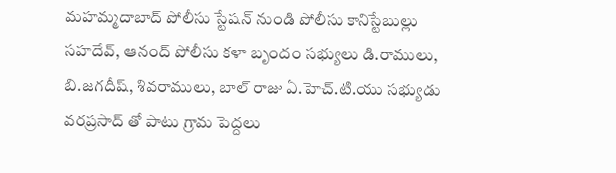మహమ్మదాబాద్ పోలీసు స్టేషన్ నుండి పోలీసు కానిస్టేబుల్లు సహదేవ్, ఆనంద్ పోలీసు కళా బృందం సభ్యులు డి.రాములు, బి.జగదీష్, శివరాములు, బాల్ రాజు ఏ.హెచ్.టి.యు సభ్యుడు వరప్రసాద్ తో పాటు గ్రామ పెద్దలు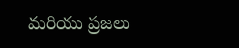మరియు ప్రజలు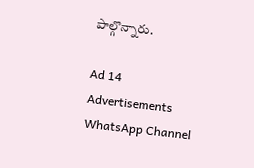పాల్గొన్నారు.

Ad 14
Advertisements
WhatsApp Channel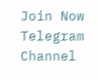Join Now
Telegram Channel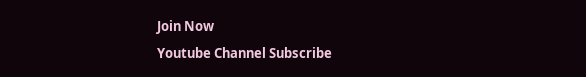Join Now
Youtube Channel Subscribe